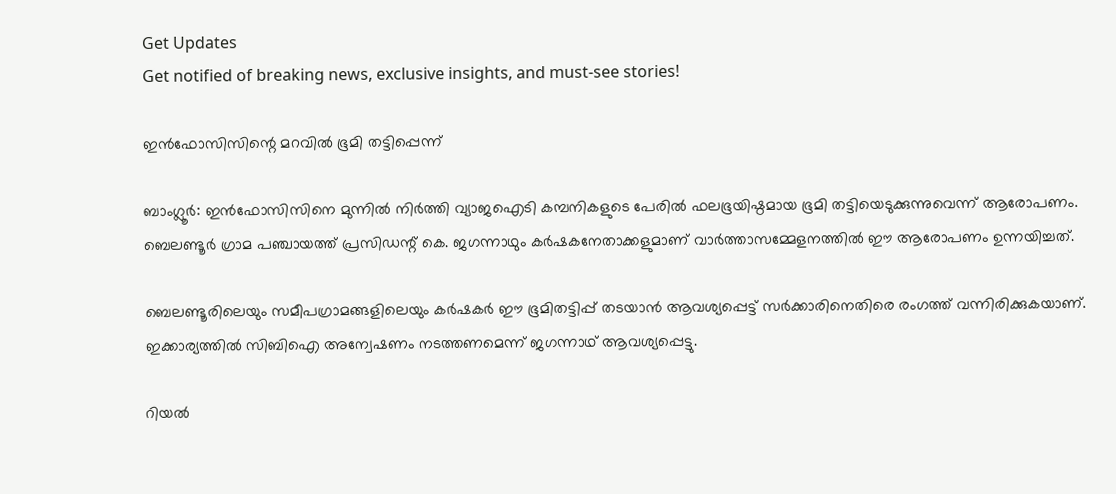Get Updates
Get notified of breaking news, exclusive insights, and must-see stories!

ഇന്‍ഫോസിസിന്റെ മറവില്‍ ഭൂമി തട്ടിപ്പെന്ന്

ബാംഗ്ലൂര്‍: ഇന്‍ഫോസിസിനെ മുന്നില്‍ നിര്‍ത്തി വ്യാജഐടി കമ്പനികളുടെ പേരില്‍ ഫലഭൂയിഷ്ഠമായ ഭൂമി തട്ടിയെടുക്കുന്നുവെന്ന് ആരോപണം. ബെലണ്ടൂര്‍ ഗ്രാമ പഞ്ചായത്ത് പ്രസിഡന്റ് കെ. ജഗന്നാഥും കര്‍ഷകനേതാക്കളുമാണ് വാര്‍ത്താസമ്മേളനത്തില്‍ ഈ ആരോപണം ഉന്നയിച്ചത്.

ബെലണ്ടൂരിലെയും സമീപഗ്രാമങ്ങളിലെയും കര്‍ഷകര്‍ ഈ ഭൂമിതട്ടിപ്പ് തടയാന്‍ ആവശ്യപ്പെട്ട് സര്‍ക്കാരിനെതിരെ രംഗത്ത് വന്നിരിക്കുകയാണ്. ഇക്കാര്യത്തില്‍ സിബിഐ അന്വേഷണം നടത്തണമെന്ന് ജഗന്നാഥ് ആവശ്യപ്പെട്ടു.

റിയല്‍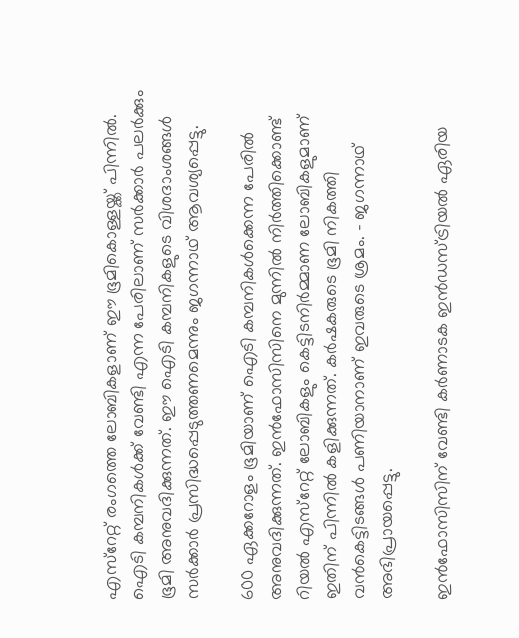എസ്റേറ്റ് രംഗത്തെ ലോബികളാണ് ഈ ഭൂമികൊള്ളയ്ക്ക് പിന്നില്‍. ഐടി കമ്പനികള്‍ക്ക് വേണ്ടി എന്ന പേരിലാണ് സര്‍ക്കാര്‍ പലര്‍ക്കും ഭൂമി അനുവദിക്കുന്നത്. ഈ ഐടി കമ്പനികളുടെ വിശദാംശങ്ങള്‍ സര്‍ക്കാര്‍ പ്രസിദ്ധപ്പെടുത്തണമെന്നും ജഗന്നാഥ് ആവശ്യപ്പെട്ടു.

600 ഏക്കറോളം ഭൂമിയാണ് ഐടി കമ്പനികള്‍ക്കെന്ന പേരില്‍ അനുവദിക്കുന്നത്. ഇന്‍ഫോസിസിനെ മുന്നില്‍ നിര്‍ത്തിക്കൊണ്ട് റിയല്‍ എസ്റേറ്റ് ലോബികളും കെട്ടിടനിര്‍മ്മാണ ലോബികളുമാണ് ഇതിന് പിന്നില്‍ കളിക്കുന്നത്. കര്‍ഷകരുടെ ഭൂമി നികത്തി വന്‍കെട്ടിടങ്ങള്‍ പണിയാനാണ് ഇവരുടെ ശ്രമം. - ജഗന്നാഥ് അഭിപ്രായപ്പെട്ടു.

ഇന്‍ഫോസിസിന് വേണ്ടി കര്‍ണാടക ഇന്‍ഡസ്ട്രിയല്‍ ഏരിയ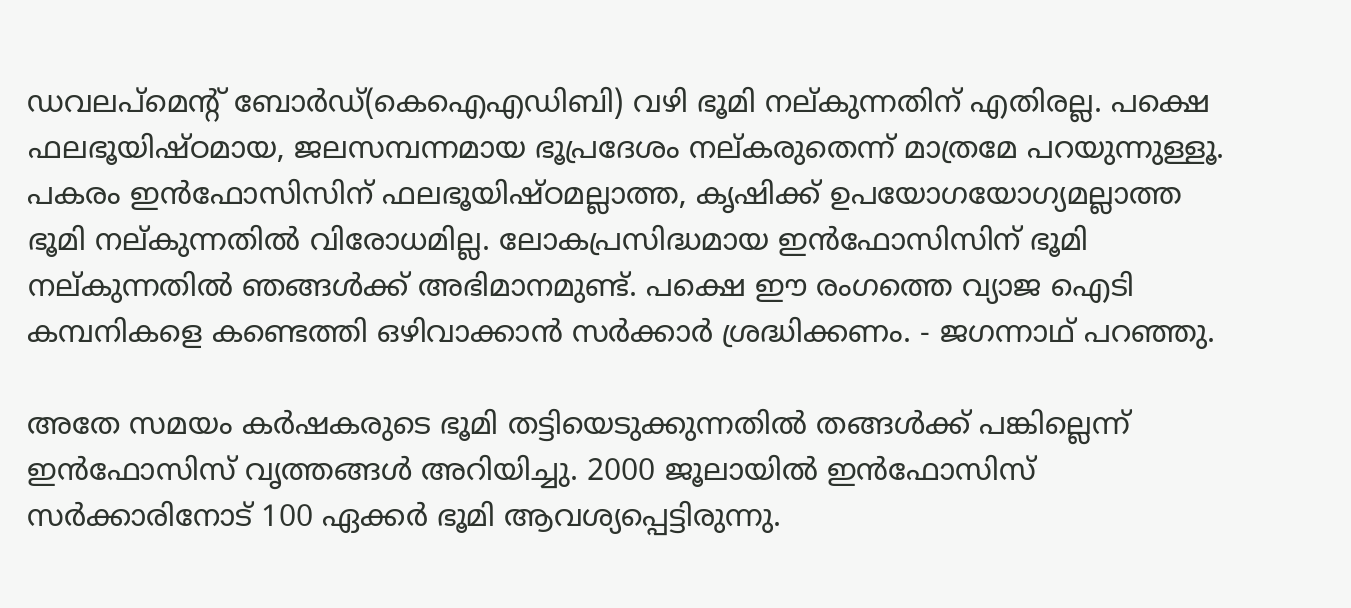ഡവലപ്മെന്റ് ബോര്‍ഡ്(കെഐഎഡിബി) വഴി ഭൂമി നല്കുന്നതിന് എതിരല്ല. പക്ഷെ ഫലഭൂയിഷ്ഠമായ, ജലസമ്പന്നമായ ഭൂപ്രദേശം നല്കരുതെന്ന് മാത്രമേ പറയുന്നുള്ളൂ. പകരം ഇന്‍ഫോസിസിന് ഫലഭൂയിഷ്ഠമല്ലാത്ത, കൃഷിക്ക് ഉപയോഗയോഗ്യമല്ലാത്ത ഭൂമി നല്കുന്നതില്‍ വിരോധമില്ല. ലോകപ്രസിദ്ധമായ ഇന്‍ഫോസിസിന് ഭൂമി നല്കുന്നതില്‍ ഞങ്ങള്‍ക്ക് അഭിമാനമുണ്ട്. പക്ഷെ ഈ രംഗത്തെ വ്യാജ ഐടി കമ്പനികളെ കണ്ടെത്തി ഒഴിവാക്കാന്‍ സര്‍ക്കാര്‍ ശ്രദ്ധിക്കണം. - ജഗന്നാഥ് പറഞ്ഞു.

അതേ സമയം കര്‍ഷകരുടെ ഭൂമി തട്ടിയെടുക്കുന്നതില്‍ തങ്ങള്‍ക്ക് പങ്കില്ലെന്ന് ഇന്‍ഫോസിസ് വൃത്തങ്ങള്‍ അറിയിച്ചു. 2000 ജൂലായില്‍ ഇന്‍ഫോസിസ് സര്‍ക്കാരിനോട് 100 ഏക്കര്‍ ഭൂമി ആവശ്യപ്പെട്ടിരുന്നു.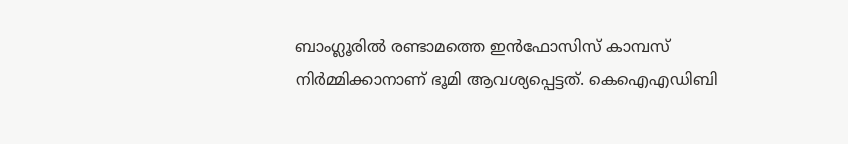ബാംഗ്ലൂരില്‍ രണ്ടാമത്തെ ഇന്‍ഫോസിസ് കാമ്പസ് നിര്‍മ്മിക്കാനാണ് ഭൂമി ആവശ്യപ്പെട്ടത്. കെഐഎഡിബി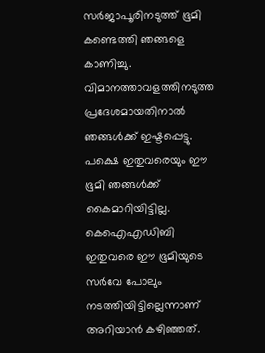സര്‍ജാപൂരിനടുത്ത് ഭൂമി കണ്ടെത്തി ഞങ്ങളെ കാണിച്ചു. വിമാനത്താവളത്തിനടുത്ത പ്രദേശമായതിനാല്‍ ഞങ്ങള്‍ക്ക് ഇഷ്ടപ്പെട്ടു. പക്ഷെ ഇതുവരെയും ഈ ഭൂമി ഞങ്ങള്‍ക്ക് കൈമാറിയിട്ടില്ല. കെഐഎഡിബി ഇതുവരെ ഈ ഭൂമിയുടെ സര്‍വേ പോലും നടത്തിയിട്ടില്ലെന്നാണ് അറിയാന്‍ കഴിഞ്ഞത്.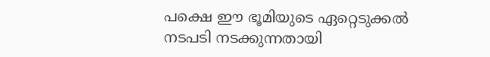പക്ഷെ ഈ ഭൂമിയുടെ ഏറ്റെടുക്കല്‍ നടപടി നടക്കുന്നതായി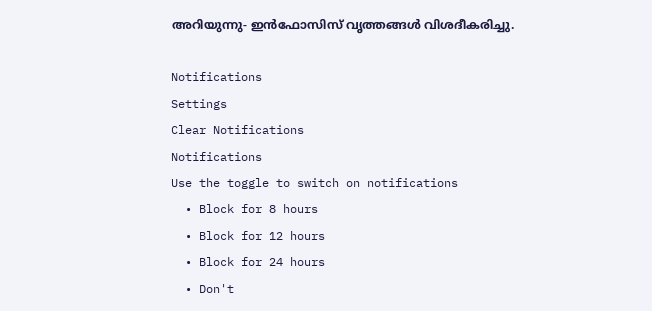അറിയുന്നു- ഇന്‍ഫോസിസ് വൃത്തങ്ങള്‍ വിശദീകരിച്ചു.

Notifications
Settings
Clear Notifications
Notifications
Use the toggle to switch on notifications
  • Block for 8 hours
  • Block for 12 hours
  • Block for 24 hours
  • Don't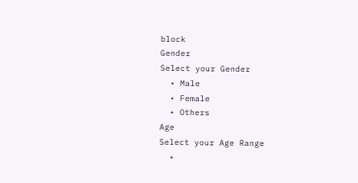block
Gender
Select your Gender
  • Male
  • Female
  • Others
Age
Select your Age Range
  •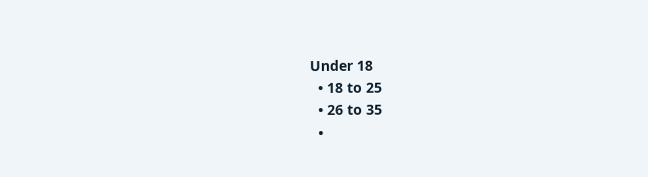Under 18
  • 18 to 25
  • 26 to 35
  •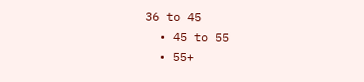36 to 45
  • 45 to 55
  • 55+